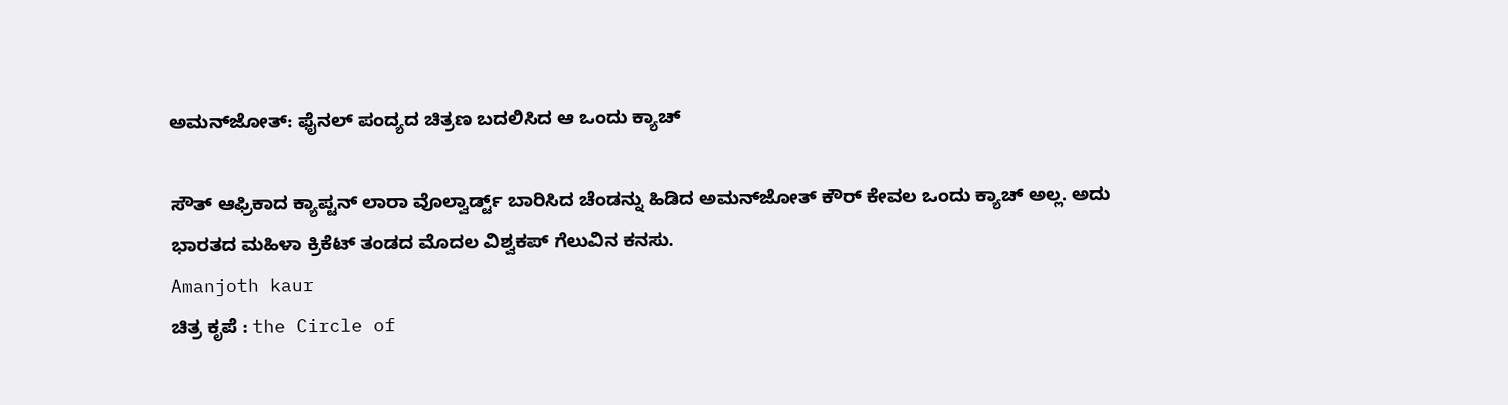ಅಮನ್‌ಜೋತ್: ಫೈನಲ್ ಪಂದ್ಯದ ಚಿತ್ರಣ ಬದಲಿಸಿದ ಆ ಒಂದು ಕ್ಯಾಚ್‌

ಸೌತ್ ಆಫ್ರಿಕಾದ ಕ್ಯಾಪ್ಟನ್ ಲಾರಾ ವೊಲ್ವಾರ್ಡ್ಟ್ ಬಾರಿಸಿದ ಚೆಂಡನ್ನು ಹಿಡಿದ ಅಮನ್‌ಜೋತ್ ಕೌರ್‌ ಕೇವಲ ಒಂದು ಕ್ಯಾಚ್ ಅಲ್ಲ. ಅದು ಭಾರತದ ಮಹಿಳಾ ಕ್ರಿಕೆಟ್ ತಂಡದ ಮೊದಲ ವಿಶ್ವಕಪ್ ಗೆಲುವಿನ ಕನಸು.
Amanjoth kaur
ಚಿತ್ರ ಕೃಪೆ : the Circle of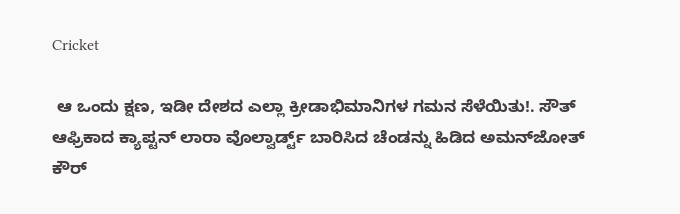Cricket

 ಆ ಒಂದು ಕ್ಷಣ, ಇಡೀ ದೇಶದ ಎಲ್ಲಾ ಕ್ರೀಡಾಭಿಮಾನಿಗಳ ಗಮನ ಸೆಳೆಯಿತು!. ಸೌತ್ ಆಫ್ರಿಕಾದ ಕ್ಯಾಪ್ಟನ್ ಲಾರಾ ವೊಲ್ವಾರ್ಡ್ಟ್ ಬಾರಿಸಿದ ಚೆಂಡನ್ನು ಹಿಡಿದ ಅಮನ್‌ಜೋತ್ ಕೌರ್‌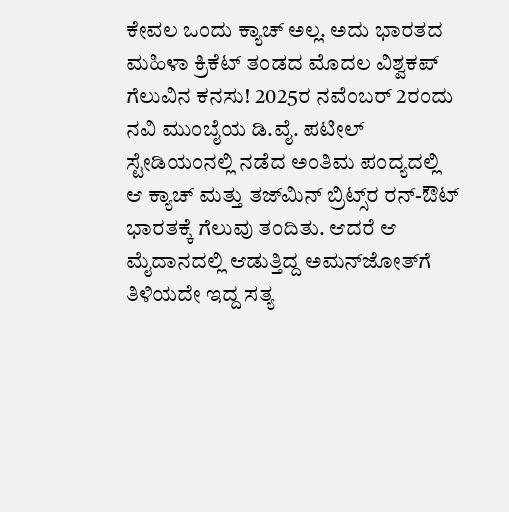ಕೇವಲ ಒಂದು ಕ್ಯಾಚ್ ಅಲ್ಲ. ಅದು ಭಾರತದ ಮಹಿಳಾ ಕ್ರಿಕೆಟ್ ತಂಡದ ಮೊದಲ ವಿಶ್ವಕಪ್ ಗೆಲುವಿನ ಕನಸು! 2025ರ ನವೆಂಬರ್ 2ರಂದು ನವಿ ಮುಂಬೈಯ ಡಿ.ವೈ. ಪಟೀಲ್ ಸ್ಟೇಡಿಯಂನಲ್ಲಿ ನಡೆದ ಅಂತಿಮ ಪಂದ್ಯದಲ್ಲಿ ಆ ಕ್ಯಾಚ್ ಮತ್ತು ತಜ್‌ಮಿನ್ ಬ್ರಿಟ್ಸ್‌ರ ರನ್-ಔಟ್ ಭಾರತಕ್ಕೆ ಗೆಲುವು ತಂದಿತು. ಆದರೆ ಆ ಮೈದಾನದಲ್ಲಿ ಆಡುತ್ತಿದ್ದ ಅಮನ್‌ಜೋತ್‌ಗೆ ತಿಳಿಯದೇ ಇದ್ದ ಸತ್ಯ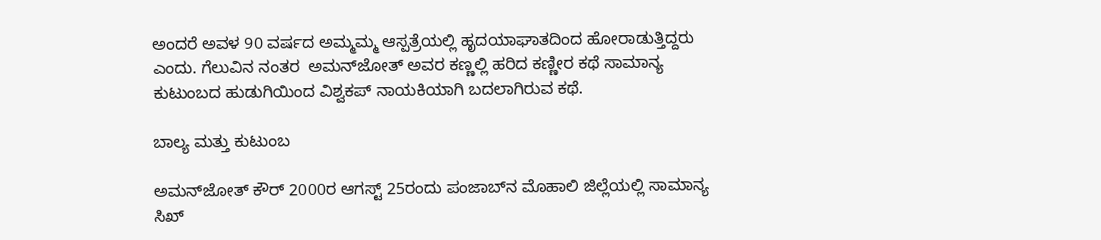ಅಂದರೆ ಅವಳ 90 ವರ್ಷದ ಅಮ್ಮಮ್ಮ ಆಸ್ಪತ್ರೆಯಲ್ಲಿ ಹೃದಯಾಘಾತದಿಂದ ಹೋರಾಡುತ್ತಿದ್ದರು ಎಂದು. ಗೆಲುವಿನ ನಂತರ  ಅಮನ್‌ಜೋತ್‌ ಅವರ ಕಣ್ಣಲ್ಲಿ ಹರಿದ ಕಣ್ಣೀರ ಕಥೆ ಸಾಮಾನ್ಯ ಕುಟುಂಬದ ಹುಡುಗಿಯಿಂದ ವಿಶ್ವಕಪ್ ನಾಯಕಿಯಾಗಿ ಬದಲಾಗಿರುವ ಕಥೆ.

ಬಾಲ್ಯ ಮತ್ತು ಕುಟುಂಬ

ಅಮನ್‌ಜೋತ್ ಕೌರ್ 2000ರ ಆಗಸ್ಟ್ 25ರಂದು ಪಂಜಾಬ್‌ನ ಮೊಹಾಲಿ ಜಿಲ್ಲೆಯಲ್ಲಿ ಸಾಮಾನ್ಯ ಸಿಖ್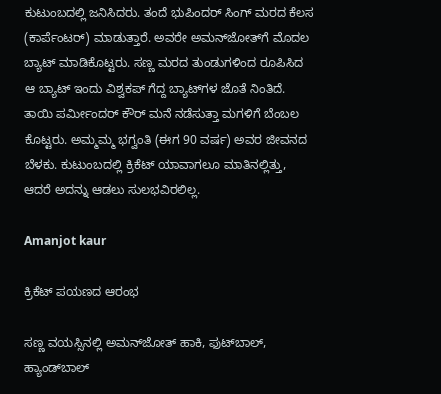ಕುಟುಂಬದಲ್ಲಿ ಜನಿಸಿದರು. ತಂದೆ ಭುಪಿಂದರ್ ಸಿಂಗ್ ಮರದ ಕೆಲಸ (ಕಾರ್ಪೆಂಟರ್) ಮಾಡುತ್ತಾರೆ. ಅವರೇ ಅಮನ್‌ಜೋತ್‌ಗೆ ಮೊದಲ ಬ್ಯಾಟ್ ಮಾಡಿಕೊಟ್ಟರು. ಸಣ್ಣ ಮರದ ತುಂಡುಗಳಿಂದ ರೂಪಿಸಿದ ಆ ಬ್ಯಾಟ್ ಇಂದು ವಿಶ್ವಕಪ್ ಗೆದ್ದ ಬ್ಯಾಟ್‌ಗಳ ಜೊತೆ ನಿಂತಿದೆ. ತಾಯಿ ಪರ್ಮೀಂದರ್ ಕೌರ್ ಮನೆ ನಡೆಸುತ್ತಾ ಮಗಳಿಗೆ ಬೆಂಬಲ ಕೊಟ್ಟರು. ಅಮ್ಮಮ್ಮ ಭಗ್ವಂತಿ (ಈಗ 90 ವರ್ಷ) ಅವರ ಜೀವನದ ಬೆಳಕು. ಕುಟುಂಬದಲ್ಲಿ ಕ್ರಿಕೆಟ್ ಯಾವಾಗಲೂ ಮಾತಿನಲ್ಲಿತ್ತು, ಆದರೆ ಅದನ್ನು ಆಡಲು ಸುಲಭವಿರಲಿಲ್ಲ.

Amanjot kaur

ಕ್ರಿಕೆಟ್ ಪಯಣದ ಆರಂಭ

ಸಣ್ಣ ವಯಸ್ಸಿನಲ್ಲಿ ಅಮನ್‌ಜೋತ್ ಹಾಕಿ, ಫುಟ್‌ಬಾಲ್, ಹ್ಯಾಂಡ್‌ಬಾಲ್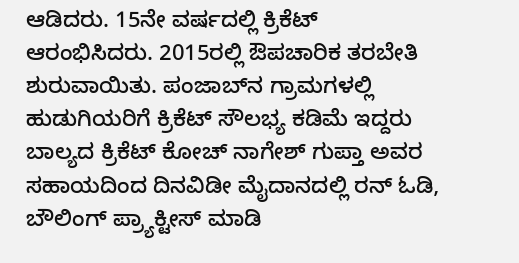ಆಡಿದರು. 15ನೇ ವರ್ಷದಲ್ಲಿ ಕ್ರಿಕೆಟ್ ಆರಂಭಿಸಿದರು. 2015ರಲ್ಲಿ ಔಪಚಾರಿಕ ತರಬೇತಿ ಶುರುವಾಯಿತು. ಪಂಜಾಬ್‌ನ ಗ್ರಾಮಗಳಲ್ಲಿ ಹುಡುಗಿಯರಿಗೆ ಕ್ರಿಕೆಟ್ ಸೌಲಭ್ಯ ಕಡಿಮೆ ಇದ್ದರು ಬಾಲ್ಯದ ಕ್ರಿಕೆಟ್‌ ಕೋಚ್ ನಾಗೇಶ್ ಗುಪ್ತಾ ಅವರ ಸಹಾಯದಿಂದ ದಿನವಿಡೀ ಮೈದಾನದಲ್ಲಿ ರನ್ ಓಡಿ, ಬೌಲಿಂಗ್ ಪ್ರ್ಯಾಕ್ಟೀಸ್ ಮಾಡಿ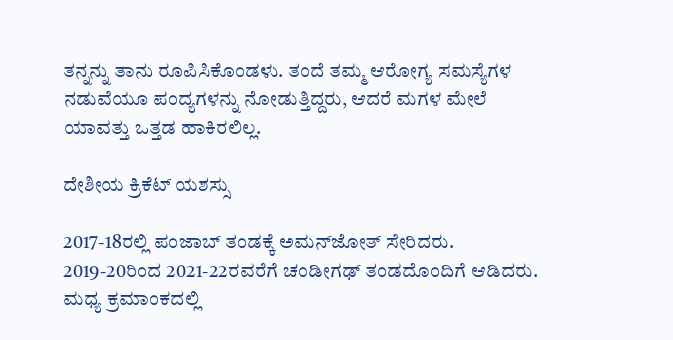ತನ್ನನ್ನು ತಾನು ರೂಪಿಸಿಕೊಂಡಳು. ತಂದೆ ತಮ್ಮ ಆರೋಗ್ಯ ಸಮಸ್ಯೆಗಳ ನಡುವೆಯೂ ಪಂದ್ಯಗಳನ್ನು ನೋಡುತ್ತಿದ್ದರು, ಆದರೆ ಮಗಳ ಮೇಲೆ ಯಾವತ್ತು ಒತ್ತಡ ಹಾಕಿರಲಿಲ್ಲ.

ದೇಶೀಯ ಕ್ರಿಕೆಟ್ ಯಶಸ್ಸು

2017-18ರಲ್ಲಿ ಪಂಜಾಬ್ ತಂಡಕ್ಕೆ ಅಮನ್‌ಜೋತ್ ಸೇರಿದರು. 2019-20ರಿಂದ 2021-22ರವರೆಗೆ ಚಂಡೀಗಢ್ ತಂಡದೊಂದಿಗೆ ಆಡಿದರು. ಮಧ್ಯ ಕ್ರಮಾಂಕದಲ್ಲಿ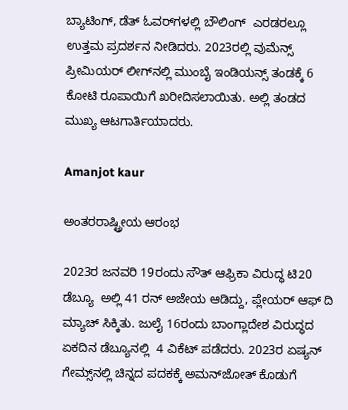ಬ್ಯಾಟಿಂಗ್, ಡೆತ್ ಓವರ್‌ಗಳಲ್ಲಿ ಬೌಲಿಂಗ್  ಎರಡರಲ್ಲೂ ಉತ್ತಮ ಪ್ರದರ್ಶನ ನೀಡಿದರು. 2023ರಲ್ಲಿ ವುಮೆನ್ಸ್ ಪ್ರೀಮಿಯರ್ ಲೀಗ್‌ನಲ್ಲಿ ಮುಂಬೈ ಇಂಡಿಯನ್ಸ್ ತಂಡಕ್ಕೆ 6 ಕೋಟಿ ರೂಪಾಯಿಗೆ ಖರೀದಿಸಲಾಯಿತು. ಅಲ್ಲಿ ತಂಡದ ಮುಖ್ಯ ಆಟಗಾರ್ತಿಯಾದರು.

Amanjot kaur

ಅಂತರರಾಷ್ಟ್ರೀಯ ಆರಂಭ

2023ರ ಜನವರಿ 19ರಂದು ಸೌತ್ ಆಫ್ರಿಕಾ ವಿರುದ್ಧ ಟಿ20 ಡೆಬ್ಯೂ  ಅಲ್ಲಿ 41 ರನ್ ಅಜೇಯ ಆಡಿದ್ದು, ಪ್ಲೇಯರ್ ಆಫ್ ದಿ ಮ್ಯಾಚ್ ಸಿಕ್ಕಿತು. ಜುಲೈ 16ರಂದು ಬಾಂಗ್ಲಾದೇಶ ವಿರುದ್ಧದ ಏಕದಿನ ಡೆಬ್ಯೂನಲ್ಲಿ  4 ವಿಕೆಟ್ ಪಡೆದರು. 2023ರ ಏಷ್ಯನ್ ಗೇಮ್ಸ್‌ನಲ್ಲಿ ಚಿನ್ನದ ಪದಕಕ್ಕೆ ಅಮನ್‌ಜೋತ್ ಕೊಡುಗೆ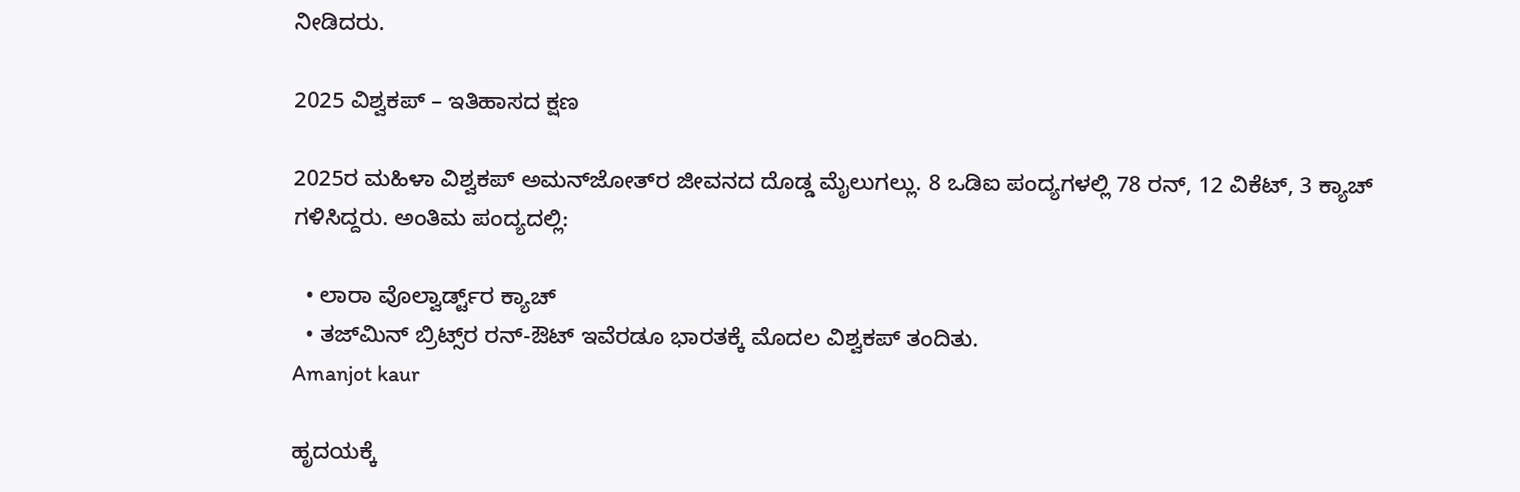ನೀಡಿದರು.

2025 ವಿಶ್ವಕಪ್ – ಇತಿಹಾಸದ ಕ್ಷಣ

2025ರ ಮಹಿಳಾ ವಿಶ್ವಕಪ್ ಅಮನ್‌ಜೋತ್‌ರ ಜೀವನದ ದೊಡ್ಡ ಮೈಲುಗಲ್ಲು. 8 ಒಡಿಐ ಪಂದ್ಯಗಳಲ್ಲಿ 78 ರನ್, 12 ವಿಕೆಟ್, 3 ಕ್ಯಾಚ್ ಗಳಿಸಿದ್ದರು. ಅಂತಿಮ ಪಂದ್ಯದಲ್ಲಿ:

  • ಲಾರಾ ವೊಲ್ವಾರ್ಡ್ಟ್‌ರ ಕ್ಯಾಚ್
  • ತಜ್‌ಮಿನ್ ಬ್ರಿಟ್ಸ್‌ರ ರನ್-ಔಟ್ ಇವೆರಡೂ ಭಾರತಕ್ಕೆ ಮೊದಲ ವಿಶ್ವಕಪ್ ತಂದಿತು.
Amanjot kaur

ಹೃದಯಕ್ಕೆ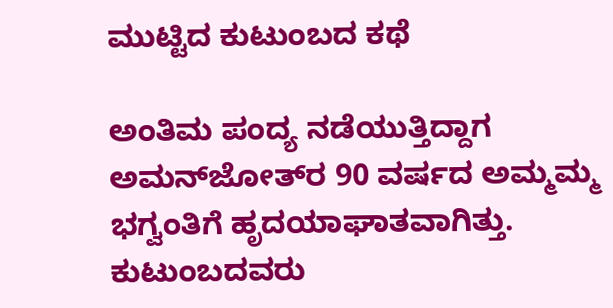ಮುಟ್ಟಿದ ಕುಟುಂಬದ ಕಥೆ

ಅಂತಿಮ ಪಂದ್ಯ ನಡೆಯುತ್ತಿದ್ದಾಗ ಅಮನ್‌ಜೋತ್‌ರ 90 ವರ್ಷದ ಅಮ್ಮಮ್ಮ ಭಗ್ವಂತಿಗೆ ಹೃದಯಾಘಾತವಾಗಿತ್ತು. ಕುಟುಂಬದವರು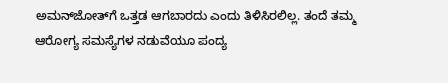ಅಮನ್‌ಜೋತ್‌ಗೆ ಒತ್ತಡ ಆಗಬಾರದು ಎಂದು ತಿಳಿಸಿರಲಿಲ್ಲ. ತಂದೆ ತಮ್ಮ ಆರೋಗ್ಯ ಸಮಸ್ಯೆಗಳ ನಡುವೆಯೂ ಪಂದ್ಯ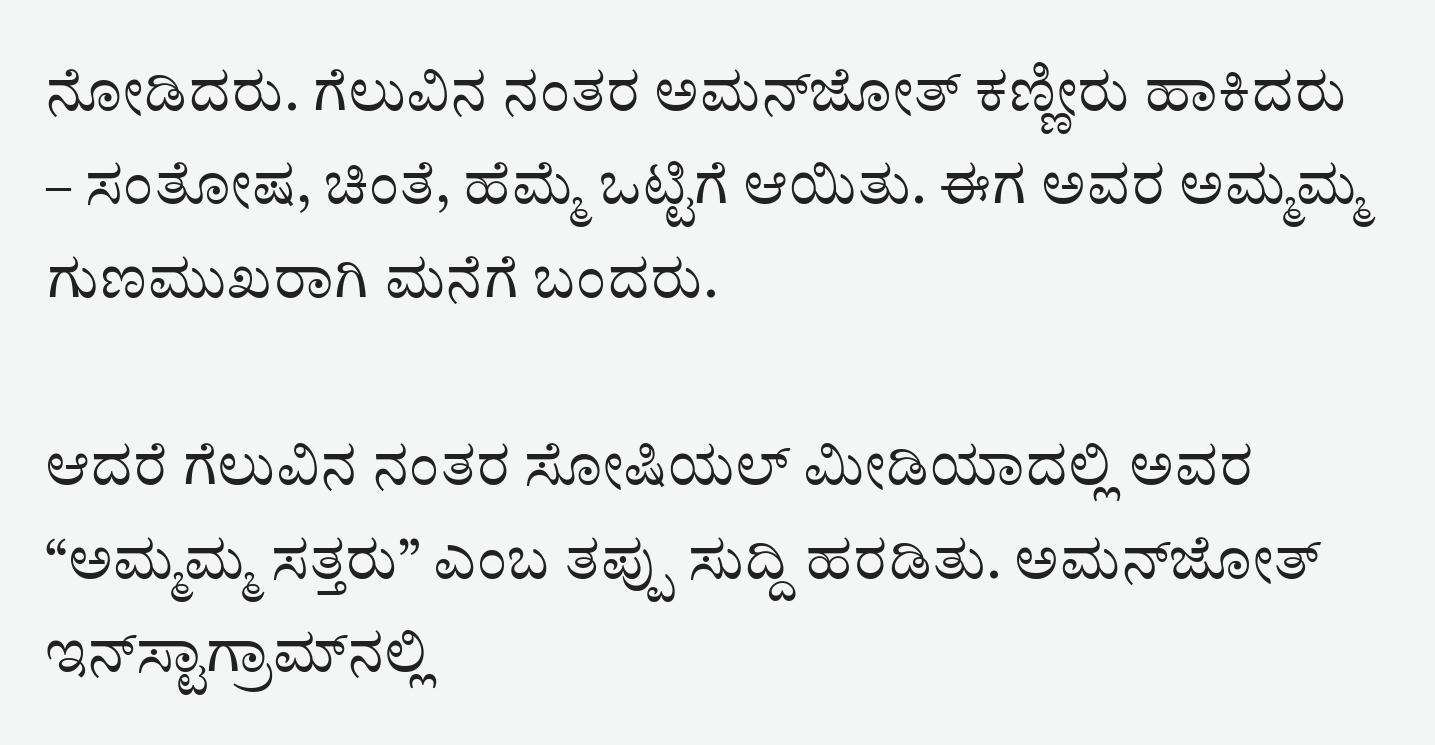ನೋಡಿದರು. ಗೆಲುವಿನ ನಂತರ ಅಮನ್‌ಜೋತ್ ಕಣ್ಣೀರು ಹಾಕಿದರು – ಸಂತೋಷ, ಚಿಂತೆ, ಹೆಮ್ಮೆ ಒಟ್ಟಿಗೆ ಆಯಿತು. ಈಗ ಅವರ ಅಮ್ಮಮ್ಮ ಗುಣಮುಖರಾಗಿ ಮನೆಗೆ ಬಂದರು.

ಆದರೆ ಗೆಲುವಿನ ನಂತರ ಸೋಷಿಯಲ್ ಮೀಡಿಯಾದಲ್ಲಿ ಅವರ “ಅಮ್ಮಮ್ಮ ಸತ್ತರು” ಎಂಬ ತಪ್ಪು ಸುದ್ದಿ ಹರಡಿತು. ಅಮನ್‌ಜೋತ್ ಇನ್‌ಸ್ಟಾಗ್ರಾಮ್‌ನಲ್ಲಿ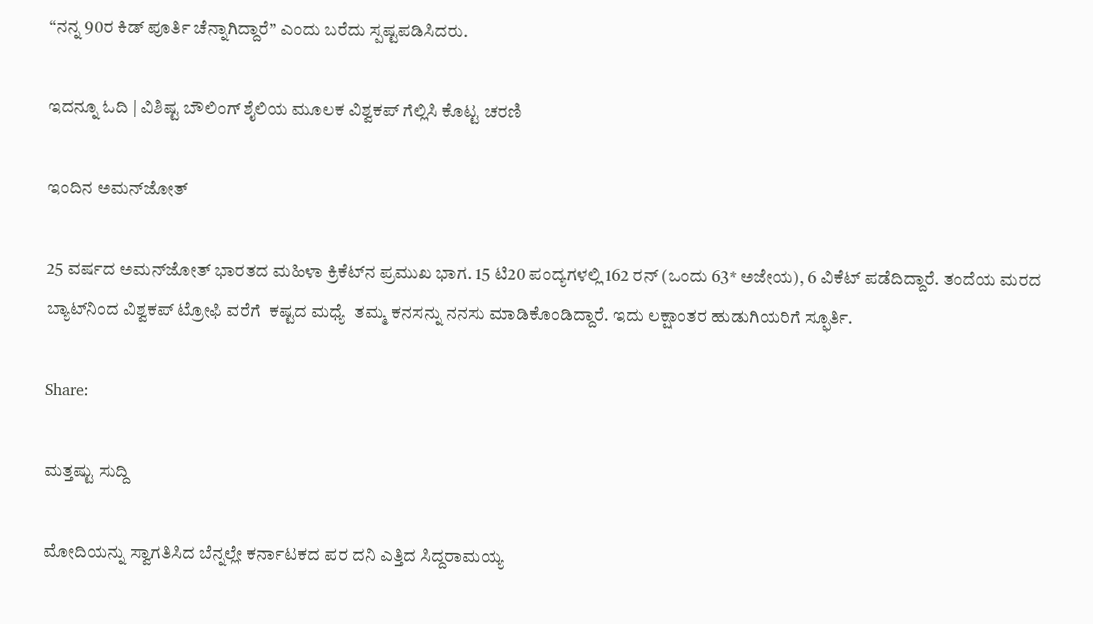“ನನ್ನ 90ರ ಕಿಡ್ ಪೂರ್ತಿ ಚೆನ್ನಾಗಿದ್ದಾರೆ” ಎಂದು ಬರೆದು ಸ್ಪಷ್ಟಪಡಿಸಿದರು.

ಇದನ್ನೂ ಓದಿ | ವಿಶಿಷ್ಟ ಬೌಲಿಂಗ್‌ ಶೈಲಿಯ ಮೂಲಕ ವಿಶ್ವಕಪ್ ಗೆಲ್ಲಿಸಿ ಕೊಟ್ಟ ಚರಣಿ

ಇಂದಿನ ಅಮನ್‌ಜೋತ್

25 ವರ್ಷದ ಅಮನ್‌ಜೋತ್ ಭಾರತದ ಮಹಿಳಾ ಕ್ರಿಕೆಟ್‌ನ ಪ್ರಮುಖ ಭಾಗ. 15 ಟಿ20 ಪಂದ್ಯಗಳಲ್ಲಿ 162 ರನ್ (ಒಂದು 63* ಅಜೇಯ), 6 ವಿಕೆಟ್ ಪಡೆದಿದ್ದಾರೆ. ತಂದೆಯ ಮರದ ಬ್ಯಾಟ್‌ನಿಂದ ವಿಶ್ವಕಪ್ ಟ್ರೋಫಿ ವರೆಗೆ  ಕಷ್ಟದ ಮಧ್ಯೆ  ತಮ್ಮ ಕನಸನ್ನು ನನಸು ಮಾಡಿಕೊಂಡಿದ್ದಾರೆ. ಇದು ಲಕ್ಷಾಂತರ ಹುಡುಗಿಯರಿಗೆ ಸ್ಫೂರ್ತಿ.

Share:

ಮತ್ತಷ್ಟು ಸುದ್ದಿ

ಮೋದಿಯನ್ನು ಸ್ವಾಗತಿಸಿದ ಬೆನ್ನಲ್ಲೇ ಕರ್ನಾಟಕದ ಪರ ದನಿ ಎತ್ತಿದ ಸಿದ್ದರಾಮಯ್ಯ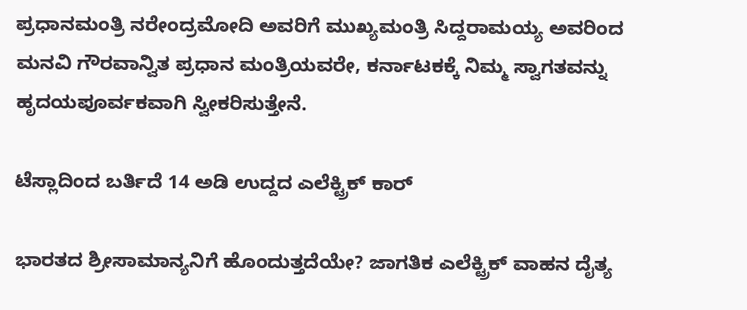ಪ್ರಧಾನಮಂತ್ರಿ ನರೇಂದ್ರಮೋದಿ ಅವರಿಗೆ ಮುಖ್ಯಮಂತ್ರಿ ಸಿದ್ದರಾಮಯ್ಯ ಅವರಿಂದ ಮನವಿ ಗೌರವಾನ್ವಿತ ಪ್ರಧಾನ ಮಂತ್ರಿಯವರೇ, ಕರ್ನಾಟಕಕ್ಕೆ ನಿಮ್ಮ ಸ್ವಾಗತವನ್ನು ಹೃದಯಪೂರ್ವಕವಾಗಿ ಸ್ವೀಕರಿಸುತ್ತೇನೆ.

ಟೆಸ್ಲಾದಿಂದ ಬರ್ತಿದೆ 14 ಅಡಿ ಉದ್ದದ ಎಲೆಕ್ಟ್ರಿಕ್ ಕಾರ್

ಭಾರತದ ಶ್ರೀಸಾಮಾನ್ಯನಿಗೆ ಹೊಂದುತ್ತದೆಯೇ? ಜಾಗತಿಕ ಎಲೆಕ್ಟ್ರಿಕ್ ವಾಹನ ದೈತ್ಯ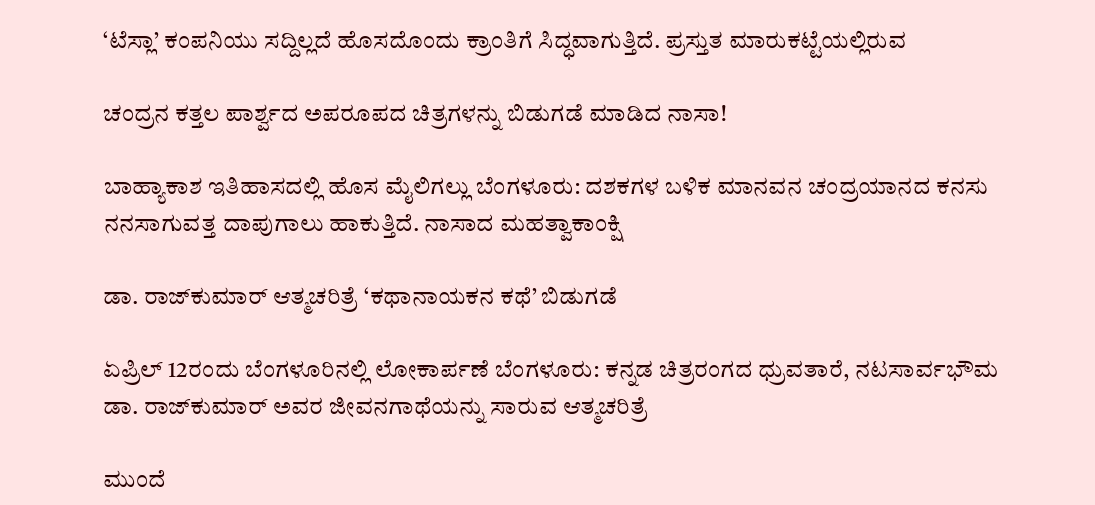‘ಟೆಸ್ಲಾ’ ಕಂಪನಿಯು ಸದ್ದಿಲ್ಲದೆ ಹೊಸದೊಂದು ಕ್ರಾಂತಿಗೆ ಸಿದ್ಧವಾಗುತ್ತಿದೆ. ಪ್ರಸ್ತುತ ಮಾರುಕಟ್ಟೆಯಲ್ಲಿರುವ

ಚಂದ್ರನ ಕತ್ತಲ ಪಾರ್ಶ್ವದ ಅಪರೂಪದ ಚಿತ್ರಗಳನ್ನು ಬಿಡುಗಡೆ ಮಾಡಿದ ನಾಸಾ!

ಬಾಹ್ಯಾಕಾಶ ಇತಿಹಾಸದಲ್ಲಿ ಹೊಸ ಮೈಲಿಗಲ್ಲು ಬೆಂಗಳೂರು: ದಶಕಗಳ ಬಳಿಕ ಮಾನವನ ಚಂದ್ರಯಾನದ ಕನಸು ನನಸಾಗುವತ್ತ ದಾಪುಗಾಲು ಹಾಕುತ್ತಿದೆ. ನಾಸಾದ ಮಹತ್ವಾಕಾಂಕ್ಷಿ

ಡಾ. ರಾಜ್‌ಕುಮಾರ್ ಆತ್ಮಚರಿತ್ರೆ ‘ಕಥಾನಾಯಕನ ಕಥೆ’ ಬಿಡುಗಡೆ

ಏಪ್ರಿಲ್ 12ರಂದು ಬೆಂಗಳೂರಿನಲ್ಲಿ ಲೋಕಾರ್ಪಣೆ ಬೆಂಗಳೂರು: ಕನ್ನಡ ಚಿತ್ರರಂಗದ ಧ್ರುವತಾರೆ, ನಟಸಾರ್ವಭೌಮ ಡಾ. ರಾಜ್‌ಕುಮಾರ್ ಅವರ ಜೀವನಗಾಥೆಯನ್ನು ಸಾರುವ ಆತ್ಮಚರಿತ್ರೆ

ಮುಂದೆ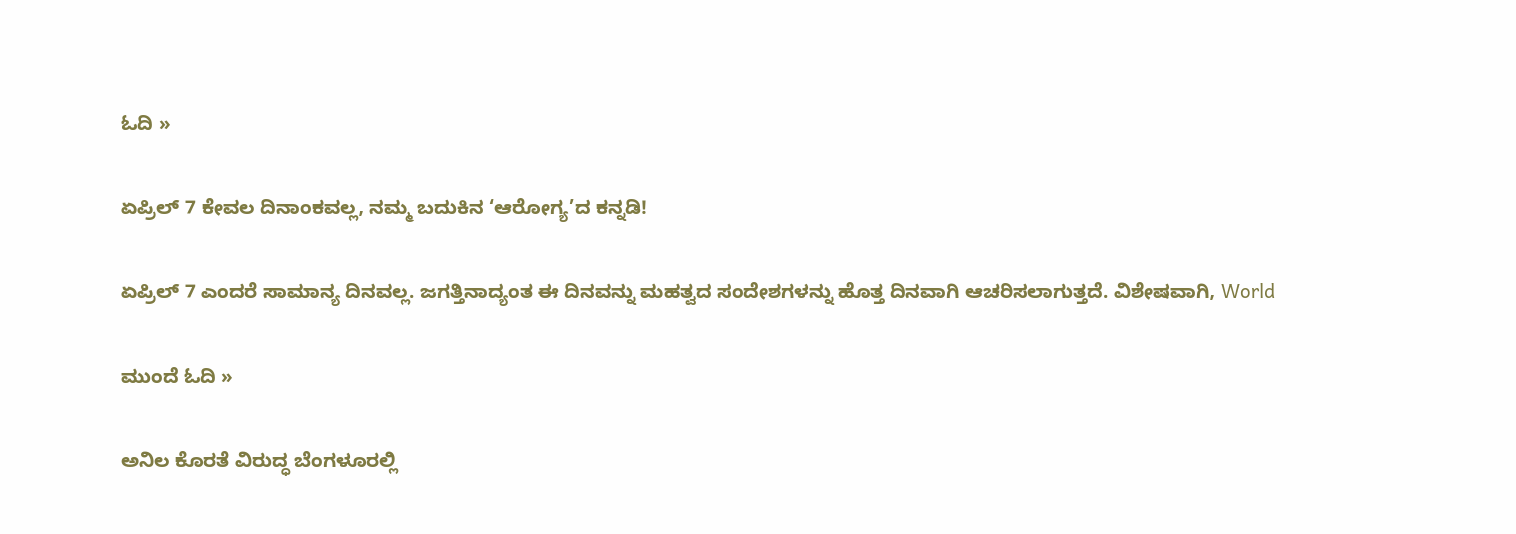ಓದಿ »

ಏಪ್ರಿಲ್ 7 ಕೇವಲ ದಿನಾಂಕವಲ್ಲ, ನಮ್ಮ ಬದುಕಿನ ‘ಆರೋಗ್ಯ’ದ ಕನ್ನಡಿ!

ಏಪ್ರಿಲ್ 7 ಎಂದರೆ ಸಾಮಾನ್ಯ ದಿನವಲ್ಲ. ಜಗತ್ತಿನಾದ್ಯಂತ ಈ ದಿನವನ್ನು ಮಹತ್ವದ ಸಂದೇಶಗಳನ್ನು ಹೊತ್ತ ದಿನವಾಗಿ ಆಚರಿಸಲಾಗುತ್ತದೆ. ವಿಶೇಷವಾಗಿ, World

ಮುಂದೆ ಓದಿ »

ಅನಿಲ ಕೊರತೆ ವಿರುದ್ಧ ಬೆಂಗಳೂರಲ್ಲಿ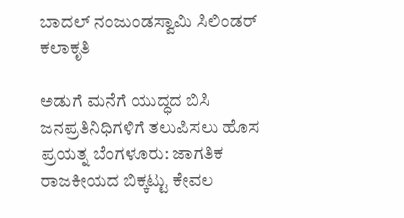ಬಾದಲ್ ನಂಜುಂಡಸ್ವಾಮಿ ಸಿಲಿಂಡರ್‌ ಕಲಾಕೃತಿ

ಅಡುಗೆ ಮನೆಗೆ ಯುದ್ಧದ ಬಿಸಿ ಜನಪ್ರತಿನಿಧಿಗಳಿಗೆ ತಲುಪಿಸಲು ಹೊಸ ಪ್ರಯತ್ನ ಬೆಂಗಳೂರು: ಜಾಗತಿಕ ರಾಜಕೀಯದ ಬಿಕ್ಕಟ್ಟು ಕೇವಲ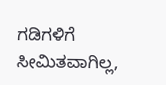ಗಡಿಗಳಿಗೆ ಸೀಮಿತವಾಗಿಲ್ಲ,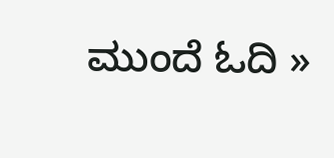ಮುಂದೆ ಓದಿ »